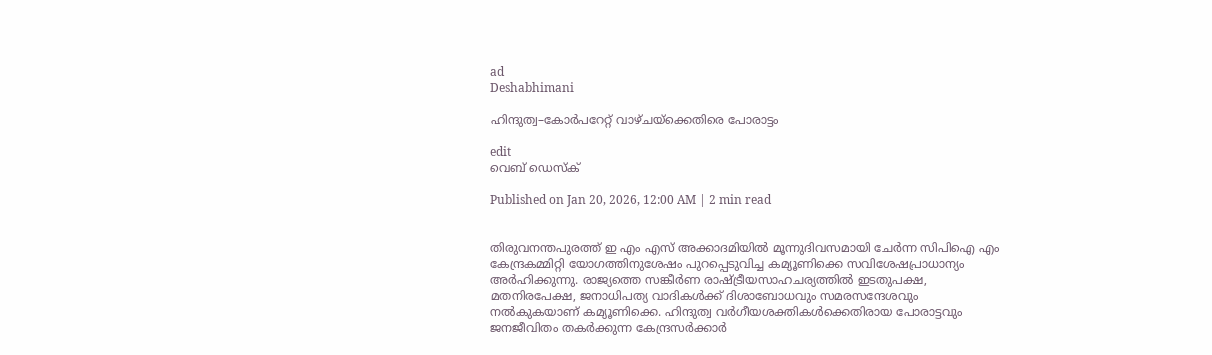ad
Deshabhimani

ഹിന്ദുത്വ–കോർപറേറ്റ്‌ വാഴ്‌ചയ്‌ക്കെതിരെ പോരാട്ടം

edit
വെബ് ഡെസ്ക്

Published on Jan 20, 2026, 12:00 AM | 2 min read


തിരുവനന്തപുരത്ത്‌ ഇ എം എസ്‌ അക്കാദമിയിൽ മ‍ൂന്നുദിവസമായി ചേർന്ന സിപിഐ എം കേന്ദ്രകമ്മിറ്റി യോഗത്തിനുശേഷം പുറപ്പെടുവിച്ച കമ്യൂണിക്കെ സവിശേഷപ്രാധാന്യം അർഹിക്കുന്നു. രാജ്യത്തെ സങ്കീർണ രാഷ്‌ട്രീയസാഹചര്യത്തിൽ ഇടതുപക്ഷ, മതനിരപേക്ഷ, ജനാധിപത്യ വാദികൾക്ക്‌ ദിശാബോധവും സമരസന്ദേശവും നൽകുകയാണ്‌ കമ്യൂണിക്കെ. ഹിന്ദുത്വ വർഗീയശക്തികൾക്കെതിരായ പോരാട്ടവും ജനജീവിതം തകർക്കുന്ന കേന്ദ്രസർക്കാർ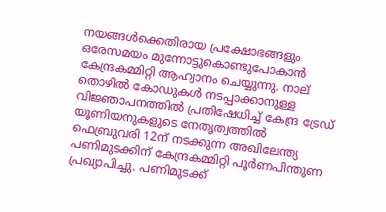നയങ്ങൾക്കെതിരായ പ്രക്ഷോഭങ്ങളും ഒരേസമയം മുന്നോട്ടുകൊണ്ടുപോകാൻ കേന്ദ്രകമ്മിറ്റി ആഹ്വാനം ചെയ്യുന്നു. നാല്‌ തൊഴിൽ കോഡുകൾ നടപ്പാക്കാനുള്ള വിജ്ഞാപനത്തിൽ പ്രതിഷേധിച്ച്‌ കേന്ദ്ര ട്രേഡ്‌ യൂണിയനുകളുടെ നേതൃത്വത്തിൽ ഫെബ്രുവരി 12ന്‌ നടക്കുന്ന അഖിലേന്ത്യ പണിമുടക്കിന്‌ കേന്ദ്രകമ്മിറ്റി പൂർണപിന്തുണ പ്രഖ്യാപിച്ചു. പണിമുടക്ക്‌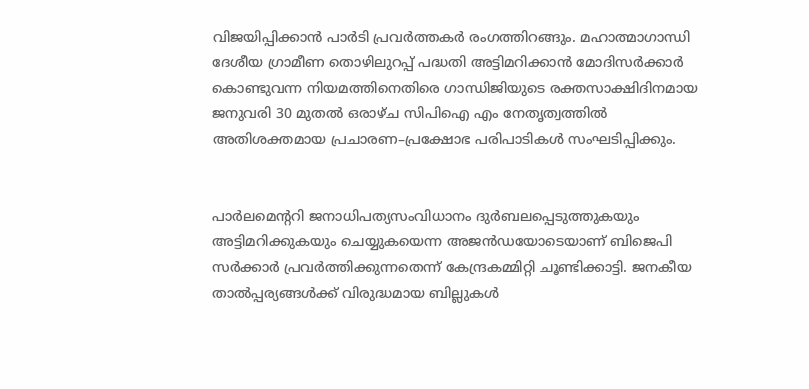വിജയിപ്പിക്കാൻ പാർടി പ്രവർത്തകർ രംഗത്തിറങ്ങും. മഹാത്മാഗാന്ധി ദേശീയ ഗ്രാമീണ തൊഴിലുറപ്പ്‌ പദ്ധതി അട്ടിമറിക്കാൻ മോദിസർക്കാർ കൊണ്ടുവന്ന നിയമത്തിനെതിരെ ഗാന്ധിജിയുടെ രക്തസാക്ഷിദിനമായ ജനുവരി 30 മുതൽ ഒരാഴ്‌ച സിപിഐ എം നേതൃത്വത്തിൽ അതിശക്തമായ പ്രചാരണ–പ്രക്ഷോഭ പരിപാടികൾ സംഘടിപ്പിക്കും.


പാർലമെന്ററി ജനാധിപത്യസംവിധാനം ദുർബലപ്പെടുത്തുകയും അട്ടിമറിക്കുകയും ചെയ്യുകയെന്ന അജൻഡയോടെയാണ്‌ ബിജെപി സർക്കാർ പ്രവർത്തിക്കുന്നതെന്ന്‌ കേന്ദ്രകമ്മിറ്റി ചൂണ്ടിക്കാട്ടി. ജനകീയ താൽപ്പര്യങ്ങൾക്ക്‌ വിരുദ്ധമായ ബില്ലുകൾ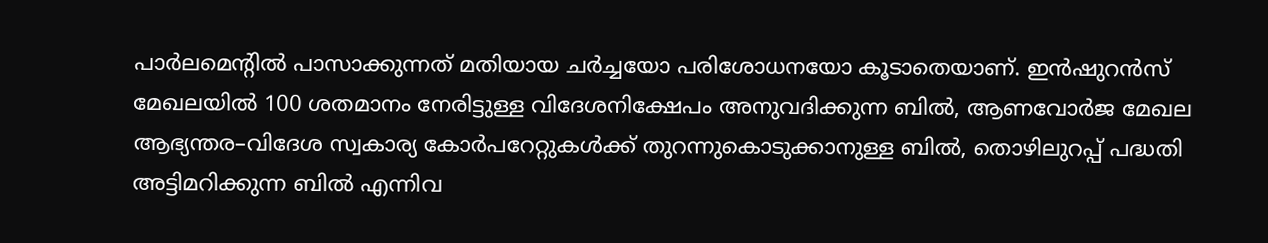പാർലമെന്റിൽ പാസാക്കുന്നത്‌ മതിയായ ചർച്ചയോ പരിശോധനയോ കൂടാതെയാണ്‌. ഇൻഷുറൻസ്‌ മേഖലയിൽ 100 ശതമാനം നേരിട്ടുള്ള വിദേശനിക്ഷേപം അനുവദിക്കുന്ന ബിൽ, ആണവോർജ മേഖല ആഭ്യന്തര–വിദേശ സ്വകാര്യ കോർപറേറ്റുകൾക്ക്‌ തുറന്നുകൊടുക്കാനുള്ള ബിൽ, തൊഴിലുറപ്പ്‌ പദ്ധതി അട്ടിമറിക്കുന്ന ബിൽ എന്നിവ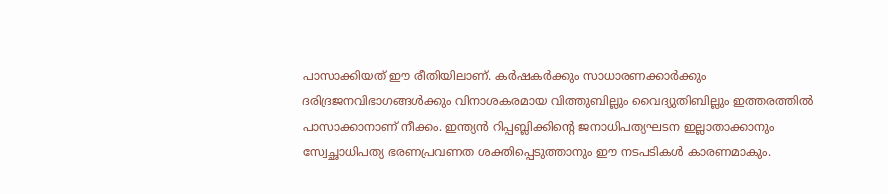പാസാക്കിയത്‌ ഇ‍ൗ രീതിയിലാണ്‌. കർഷകർക്കും സാധാരണക്കാർക്കും ദരിദ്രജനവിഭാഗങ്ങൾക്കും വിനാശകരമായ വിത്തുബില്ലും വൈദ്യുതിബില്ലും ഇത്തരത്തിൽ പാസാക്കാനാണ്‌ നീക്കം. ഇന്ത്യൻ റിപ്പബ്ലിക്കിന്റെ ജനാധിപത്യഘടന ഇല്ലാതാക്കാനും സ്വേച്ഛാധിപത്യ ഭരണപ്രവണത ശക്തിപ്പെടുത്താനും ഇ‍ൗ നടപടികൾ കാരണമാകും.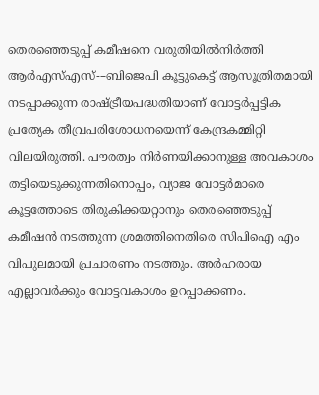തെരഞ്ഞെടുപ്പ്‌ കമീഷനെ വരുതിയിൽനിർത്തി ആർഎസ്‌എസ്‌-–ബിജെപി കൂട്ടുകെട്ട്‌ ആസൂത്രിതമായി നടപ്പാക്കുന്ന രാഷ്‌ട്രീയപദ്ധതിയാണ്‌ വോട്ടർപ്പട്ടിക പ്രത്യേക തീവ്രപരിശോധനയെന്ന്‌ കേന്ദ്രകമ്മിറ്റി വിലയിരുത്തി. പ‍ൗരത്വം നിർണയിക്കാനുള്ള അവകാശം തട്ടിയെടുക്കുന്നതിനൊപ്പം, വ്യാജ വോട്ടർമാരെ കൂട്ടത്തോടെ തിരുകിക്കയറ്റാനും തെരഞ്ഞെടുപ്പ്‌ കമീഷൻ നടത്തുന്ന ശ്രമത്തിനെതിരെ സിപിഐ എം വിപുലമായി പ്രചാരണം നടത്തും. അർഹരായ എല്ലാവർക്കും വോട്ടവകാശം ഉറപ്പാക്കണം.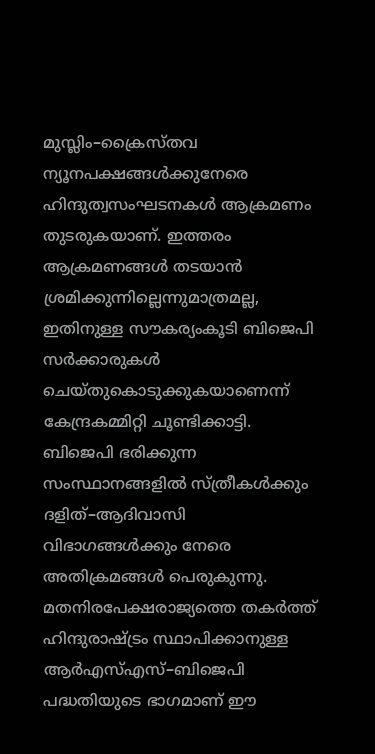മുസ്ലിം–ക്രൈസ്‌തവ ന്യൂനപക്ഷങ്ങൾക്കുനേരെ ഹിന്ദുത്വസംഘടനകൾ ആക്രമണം തുടരുകയാണ്‌. ഇത്തരം ആക്രമണങ്ങൾ തടയാൻ ശ്രമിക്കുന്നില്ലെന്നുമാത്രമല്ല, ഇതിനുള്ള സ‍ൗകര്യംകൂടി ബിജെപി സർക്കാരുകൾ ചെയ്‌തുകൊടുക്കുകയാണെന്ന്‌ കേന്ദ്രകമ്മിറ്റി ചൂണ്ടിക്കാട്ടി. ബിജെപി ഭരിക്കുന്ന സംസ്ഥാനങ്ങളിൽ സ്‌ത്രീകൾക്കും ദളിത്‌–ആദിവാസി വിഭാഗങ്ങൾക്കും നേരെ അതിക്രമങ്ങൾ പെരുകുന്നു. മതനിരപേക്ഷരാജ്യത്തെ തകർത്ത്‌ ഹിന്ദുരാഷ്‌ട്രം സ്ഥാപിക്കാനുള്ള ആർഎസ്‌എസ്‌–ബിജെപി പദ്ധതിയുടെ ഭാഗമാണ്‌ ഇ‍ൗ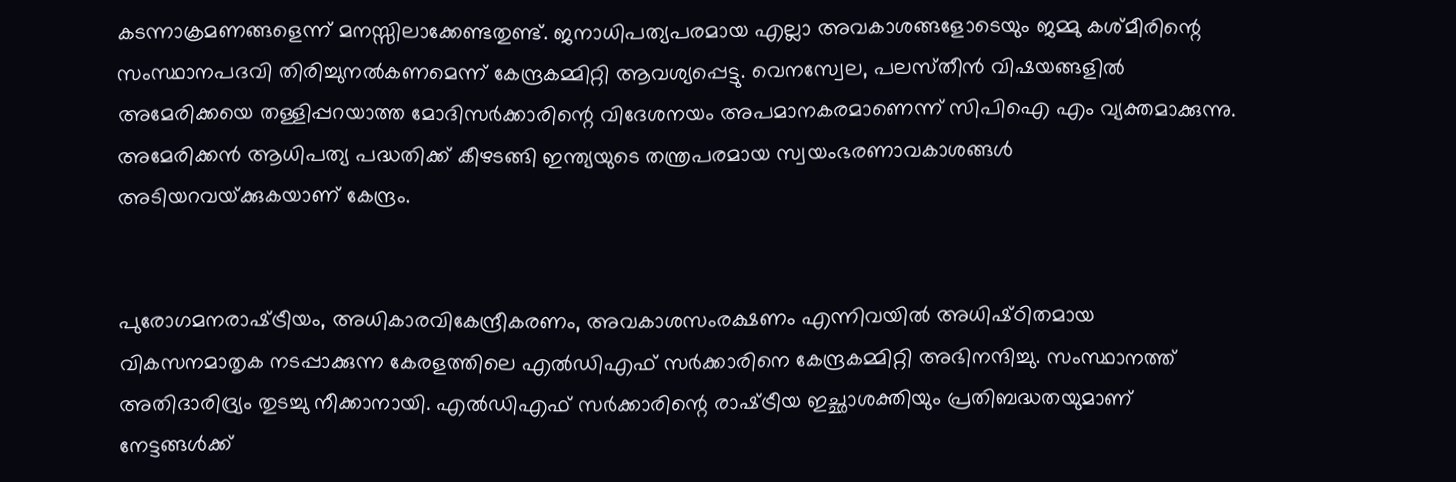കടന്നാക്രമണങ്ങളെന്ന്‌ മനസ്സിലാക്കേണ്ടതുണ്ട്‌. ജനാധിപത്യപരമായ എല്ലാ അവകാശങ്ങളോടെയും ജമ്മു കശ്‌മീരിന്റെ സംസ്ഥാനപദവി തിരിച്ചുനൽകണമെന്ന്‌ കേന്ദ്രകമ്മിറ്റി ആവശ്യപ്പെട്ടു. വെനസ്വേല‍, പലസ്‌തീൻ വിഷയങ്ങളിൽ അമേരിക്കയെ തള്ളിപ്പറയാത്ത മോദിസർക്കാരിന്റെ വിദേശനയം അപമാനകരമാണെന്ന്‌ സിപിഐ എം വ്യക്തമാക്കുന്നു. അമേരിക്കൻ ആധിപത്യ പദ്ധതിക്ക്‌ കീഴടങ്ങി ഇന്ത്യയുടെ തന്ത്രപരമായ സ്വയംഭരണാവകാശങ്ങൾ അടിയറവയ്‌ക്കുകയാണ്‌ കേന്ദ്രം.


പുരോഗമനരാഷ്‌ട്രീയം, അധികാരവികേന്ദ്രീകരണം, അവകാശസംരക്ഷണം എന്നിവയിൽ അധിഷ്‌ഠിതമായ വികസനമാതൃക നടപ്പാക്കുന്ന കേരളത്തിലെ എൽഡിഎഫ്‌ സർക്കാരിനെ കേന്ദ്രകമ്മിറ്റി അഭിനന്ദിച്ചു. സംസ്ഥാനത്ത് അതിദാരിദ്ര്യം തുടച്ചു നീക്കാനായി. എൽഡിഎഫ്‌ സർക്കാരിന്റെ രാഷ്‌ട്രീയ ഇച്ഛാശക്തിയും പ്രതിബദ്ധതയുമാണ്‌ നേട്ടങ്ങൾക്ക്‌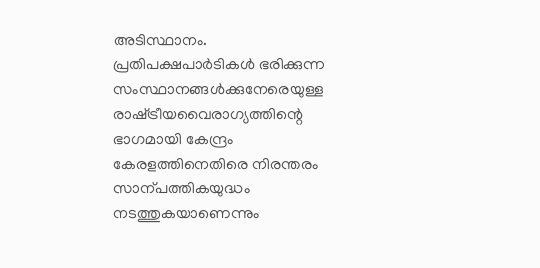അടിസ്ഥാനം. പ്രതിപക്ഷപാർടികൾ ഭരിക്കുന്ന സംസ്ഥാനങ്ങൾക്കുനേരെയുള്ള രാഷ്‌ട്രീയവൈരാഗ്യത്തിന്റെ ഭാഗമായി കേന്ദ്രം കേരളത്തിനെതിരെ നിരന്തരം സാന്പത്തികയുദ്ധം നടത്തുകയാണെന്നും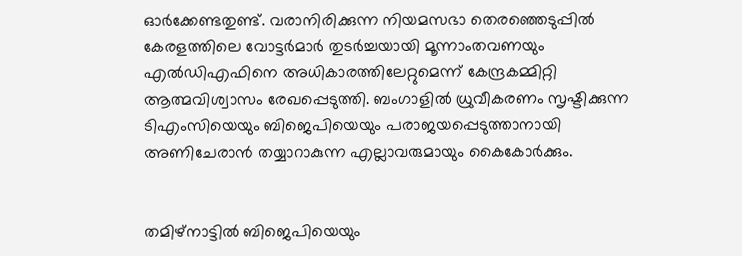ഓർക്കേണ്ടതുണ്ട്‌. വരാനിരിക്കുന്ന നിയമസഭാ തെരഞ്ഞെടുപ്പിൽ കേരളത്തിലെ വോട്ടർമാർ തുടർച്ചയായി മൂന്നാംതവണയും എൽഡിഎഫിനെ അധികാരത്തിലേറ്റുമെന്ന്‌ കേന്ദ്രകമ്മിറ്റി ആത്മവിശ്വാസം രേഖപ്പെടുത്തി. ബംഗാളിൽ ധ്രുവീകരണം സൃഷ്ടിക്കുന്ന ടിഎംസിയെയും ബിജെപിയെയും പരാജയപ്പെടുത്താനായി അണിചേരാൻ തയ്യാറാകുന്ന എല്ലാവരുമായും കൈകോർക്കും.


തമിഴ്‌നാട്ടിൽ ബിജെപിയെയും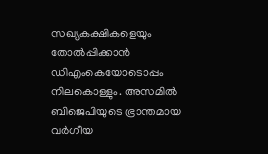സഖ്യകക്ഷികളെയും തോൽപ്പിക്കാൻ ഡിഎംകെയോടൊപ്പം നിലകൊള്ളും. അസമിൽ ബിജെപിയുടെ ഭ്രാന്തമായ വർഗീയ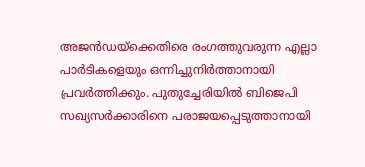അജൻഡയ്‌ക്കെതിരെ രംഗത്തുവരുന്ന എല്ലാ പാർടികളെയും ഒന്നിച്ചുനിർത്താനായി പ്രവർത്തിക്കും. പുതുച്ചേരിയിൽ ബിജെപി സഖ്യസർക്കാരിനെ പരാജയപ്പെടുത്താനായി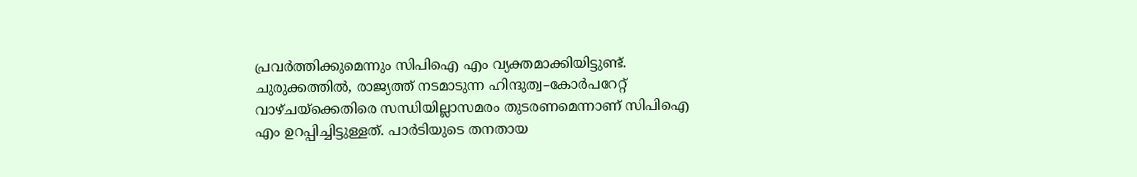പ്രവർത്തിക്കുമെന്നും സിപിഐ എം വ്യക്തമാക്കിയിട്ടുണ്ട്‌. ചുരുക്കത്തിൽ, രാജ്യത്ത്‌ നടമാടുന്ന ഹിന്ദുത്വ–കോർപറേറ്റ്‌ വാഴ്‌ചയ്‌ക്കെതിരെ സന്ധിയില്ലാസമരം തുടരണമെന്നാണ്‌ സിപിഐ എം ഉറപ്പിച്ചിട്ടുള്ളത്‌. പാർടിയുടെ തനതായ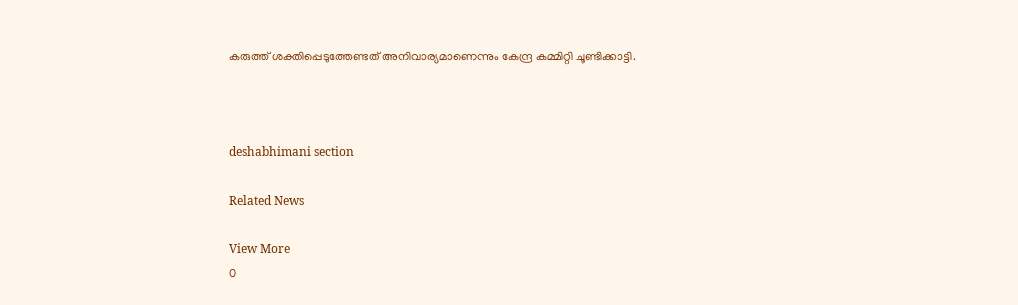കരുത്ത് ശക്തിപ്പെടുത്തേണ്ടത് അനിവാര്യമാണെന്നും കേന്ദ്ര കമ്മിറ്റി ചൂണ്ടിക്കാട്ടി.



deshabhimani section

Related News

View More
0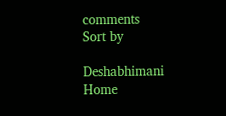comments
Sort by

Deshabhimani
Home